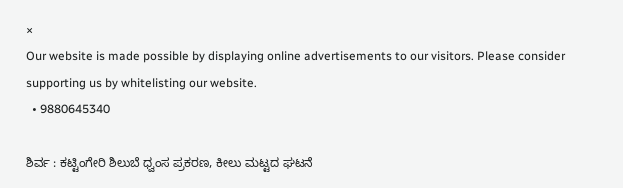×
Our website is made possible by displaying online advertisements to our visitors. Please consider supporting us by whitelisting our website.
  • 9880645340

ಶಿರ್ವ : ಕಟ್ಟಿಂಗೇರಿ ಶಿಲುಬೆ ಧ್ವಂಸ ಪ್ರಕರಣ, ಕೀಲು ಮಟ್ಟದ ಘಟನೆ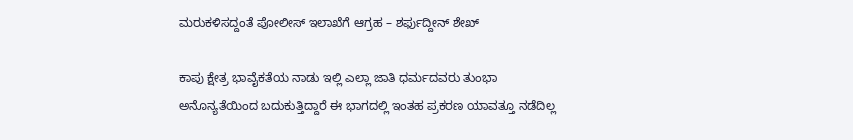ಮರುಕಳಿಸದ್ದಂತೆ ಪೋಲೀಸ್ ಇಲಾಖೆಗೆ ಆಗ್ರಹ – ಶರ್ಫುದ್ದೀನ್ ಶೇಖ್

ಕಾಪು ಕ್ಷೇತ್ರ ಭಾವೈಕತೆಯ ನಾಡು ಇಲ್ಲಿ ಎಲ್ಲಾ ಜಾತಿ ಧರ್ಮದವರು ತುಂಭಾ ಅನೊನ್ಯತೆಯಿಂದ ಬದುಕುತ್ತಿದ್ದಾರೆ ಈ ಭಾಗದಲ್ಲಿ ಇಂತಹ ಪ್ರಕರಣ ಯಾವತ್ತೂ ನಡೆದಿಲ್ಲ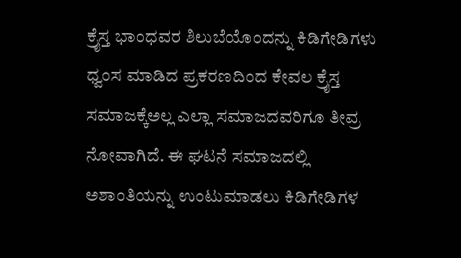ಕ್ರೈಸ್ತ ಭಾಂಧವರ ಶಿಲುಬೆಯೊಂದನ್ನು ಕಿಡಿಗೇಡಿಗಳು ಧ್ವಂಸ ಮಾಡಿದ ಪ್ರಕರಣದಿಂದ ಕೇವಲ ಕ್ರೈಸ್ತ ಸಮಾಜಕ್ಕೆಅಲ್ಲ ಎಲ್ಲಾ ಸಮಾಜದವರಿಗೂ ತೀವ್ರ ನೋವಾಗಿದೆ. ಈ ಘಟನೆ ಸಮಾಜದಲ್ಲಿ ಅಶಾಂತಿಯನ್ನು ಉಂಟುಮಾಡಲು ಕಿಡಿಗೇಡಿಗಳ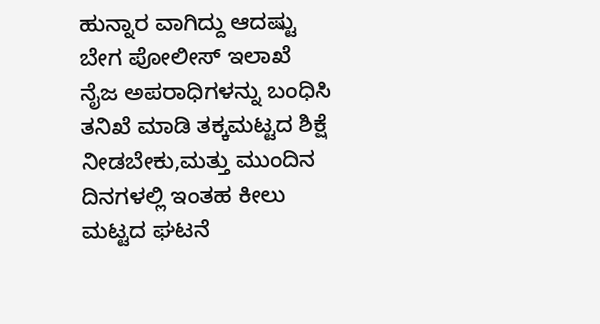ಹುನ್ನಾರ ವಾಗಿದ್ದು ಆದಷ್ಟು ಬೇಗ ಪೋಲೀಸ್ ಇಲಾಖೆ ನೈಜ ಅಪರಾಧಿಗಳನ್ನು ಬಂಧಿಸಿ ತನಿಖೆ ಮಾಡಿ ತಕ್ಕಮಟ್ಟದ ಶಿಕ್ಷೆ ನೀಡಬೇಕು,ಮತ್ತು ಮುಂದಿನ ದಿನಗಳಲ್ಲಿ ಇಂತಹ ಕೀಲು ಮಟ್ಟದ ಘಟನೆ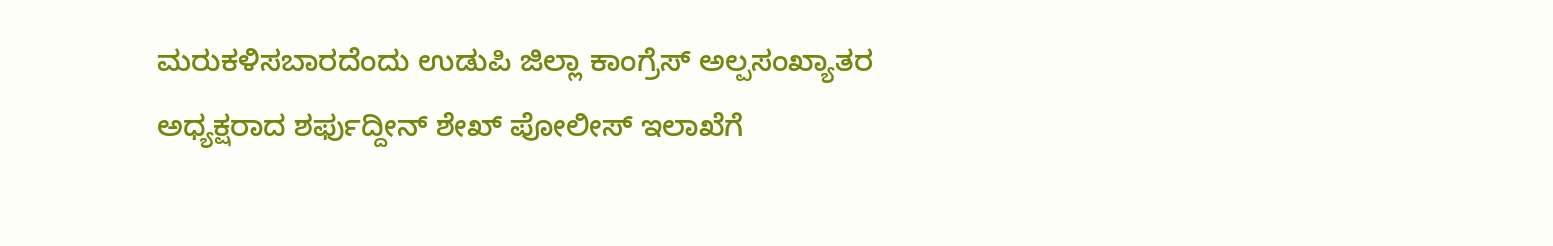ಮರುಕಳಿಸಬಾರದೆಂದು ಉಡುಪಿ ಜಿಲ್ಲಾ ಕಾಂಗ್ರೆಸ್ ಅಲ್ಪಸಂಖ್ಯಾತರ ಅಧ್ಯಕ್ಷರಾದ ಶರ್ಫುದ್ದೀನ್ ಶೇಖ್ ಪೋಲೀಸ್ ಇಲಾಖೆಗೆ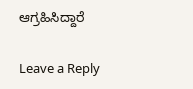ಆಗ್ರಹಿಸಿದ್ದಾರೆ

Leave a Reply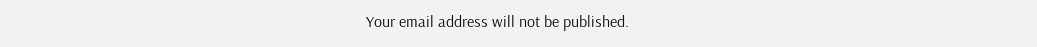Your email address will not be published.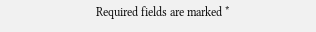Required fields are marked *